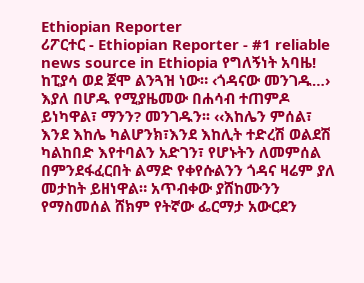Ethiopian Reporter
ሪፖርተር - Ethiopian Reporter - #1 reliable news source in Ethiopia የግለኝነት አባዜ! ከፒያሳ ወደ ጀሞ ልንጓዝ ነው። ‹ጎዳናው መንገዱ…› እያለ በሆዱ የሚያዜመው በሐሳብ ተጠምዶ ይነካዋል፣ ማንን? መንገዱን፡፡ ‹‹እከሌን ምሰል፣ እንደ እከሌ ካልሆንክ፣እንደ እከሊት ተድረሽ ወልደሽ ካልከበድ እየተባልን አድገን፣ የሆኑትን ለመምሰል በምንደፋፈርበት ልማድ የቀየሱልንን ጎዳና ዛሬም ያለ መታከት ይዘነዋል። አጥብቀው ያሸከሙንን የማስመሰል ሸክም የትኛው ፌርማታ አውርደን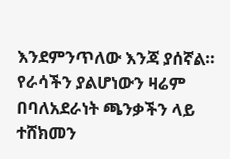እንደምንጥለው እንጃ ያሰኛል። የራሳችን ያልሆነውን ዛሬም በባለአደራነት ጫንቃችን ላይ ተሸክመን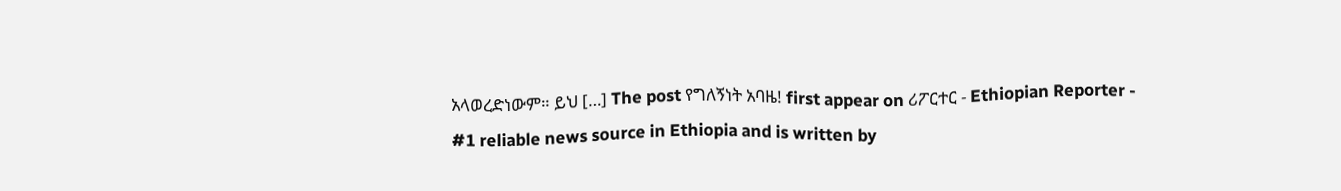አላወረድነውም። ይህ […] The post የግለኝነት አባዜ! first appear on ሪፖርተር - Ethiopian Reporter - #1 reliable news source in Ethiopia and is written by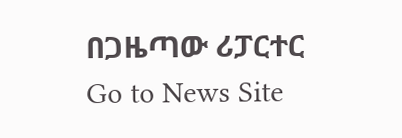በጋዜጣው ሪፓርተር
Go to News Site